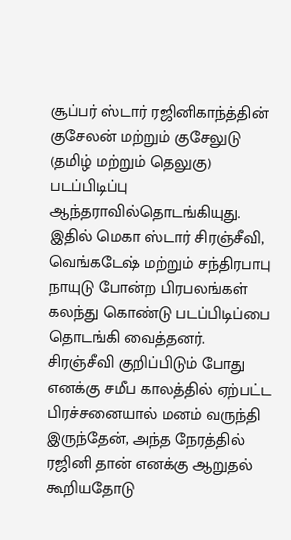சூப்பர் ஸ்டார் ரஜினிகாந்த்தின் குசேலன் மற்றும் குசேலுடு (தமிழ் மற்றும் தெலுகு) படப்பிடிப்பு ஆந்தராவில்தொடங்கியுது. இதில் மெகா ஸ்டார் சிரஞ்சீவி, வெங்கடேஷ் மற்றும் சந்திரபாபு நாயுடு போன்ற பிரபலங்கள் கலந்து கொண்டு படப்பிடிப்பை தொடங்கி வைத்தனர்.
சிரஞ்சீவி குறிப்பிடும் போது எனக்கு சமீப காலத்தில் ஏற்பட்ட பிரச்சனையால் மனம் வருந்தி இருந்தேன், அந்த நேரத்தில் ரஜினி தான் எனக்கு ஆறுதல் கூறியதோடு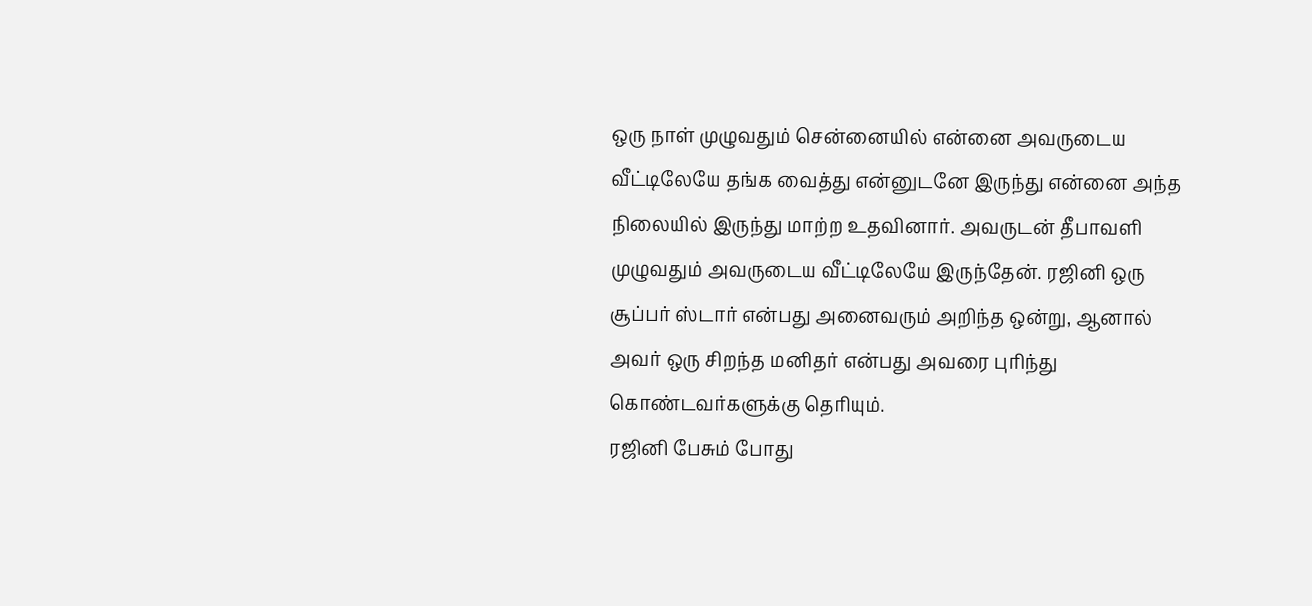ஒரு நாள் முழுவதும் சென்னையில் என்னை அவருடைய வீட்டிலேயே தங்க வைத்து என்னுடனே இருந்து என்னை அந்த நிலையில் இருந்து மாற்ற உதவினார். அவருடன் தீபாவளி முழுவதும் அவருடைய வீட்டிலேயே இருந்தேன். ரஜினி ஒரு சூப்பர் ஸ்டார் என்பது அனைவரும் அறிந்த ஒன்று, ஆனால் அவர் ஒரு சிறந்த மனிதர் என்பது அவரை புரிந்து கொண்டவர்களுக்கு தெரியும்.
ரஜினி பேசும் போது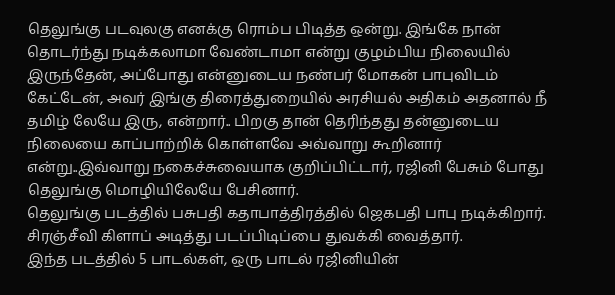தெலுங்கு படவுலகு எனக்கு ரொம்ப பிடித்த ஒன்று. இங்கே நான் தொடர்ந்து நடிக்கலாமா வேண்டாமா என்று குழம்பிய நிலையில் இருந்தேன், அப்போது என்னுடைய நண்பர் மோகன் பாபுவிடம் கேட்டேன், அவர் இங்கு திரைத்துறையில் அரசியல் அதிகம் அதனால் நீ தமிழ் லேயே இரு, என்றார்.. பிறகு தான் தெரிந்தது தன்னுடைய நிலையை காப்பாற்றிக் கொள்ளவே அவ்வாறு கூறினார் என்று..இவ்வாறு நகைச்சுவையாக குறிப்பிட்டார், ரஜினி பேசும் போது தெலுங்கு மொழியிலேயே பேசினார்.
தெலுங்கு படத்தில் பசுபதி கதாபாத்திரத்தில் ஜெகபதி பாபு நடிக்கிறார். சிரஞ்சீவி கிளாப் அடித்து படப்பிடிப்பை துவக்கி வைத்தார்.
இந்த படத்தில் 5 பாடல்கள், ஒரு பாடல் ரஜினியின்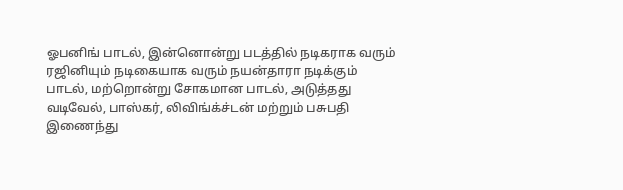ஓபனிங் பாடல், இன்னொன்று படத்தில் நடிகராக வரும் ரஜினியும் நடிகையாக வரும் நயன்தாரா நடிக்கும் பாடல், மற்றொன்று சோகமான பாடல், அடுத்தது வடிவேல், பாஸ்கர், லிவிங்க்ச்டன் மற்றும் பசுபதி இணைந்து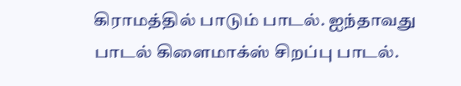கிராமத்தில் பாடும் பாடல். ஐந்தாவது பாடல் கிளைமாக்ஸ் சிறப்பு பாடல்.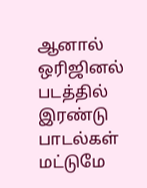ஆனால் ஒரிஜினல் படத்தில் இரண்டு பாடல்கள் மட்டுமே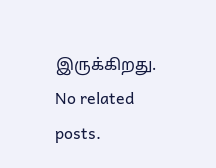இருக்கிறது.
No related posts.